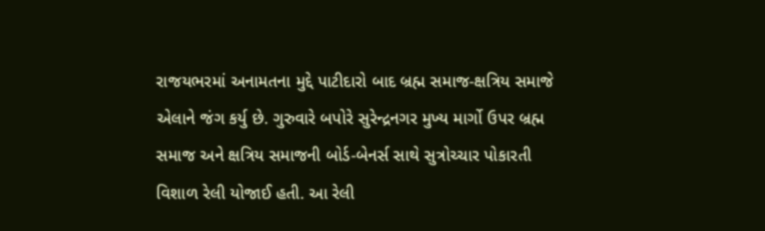રાજયભરમાં અનામતના મુદ્દે પાટીદારો બાદ બ્રહ્મ સમાજ-ક્ષત્રિય સમાજે એલાને જંગ કર્યુ છે. ગુરુવારે બપોરે સુરેન્દ્રનગર મુખ્ય માર્ગો ઉપર બ્રહ્મ સમાજ અને ક્ષત્રિય સમાજની બોર્ડ-બેનર્સ સાથે સુત્રોચ્ચાર પોકારતી વિશાળ રેલી યોજાઈ હતી. આ રેલી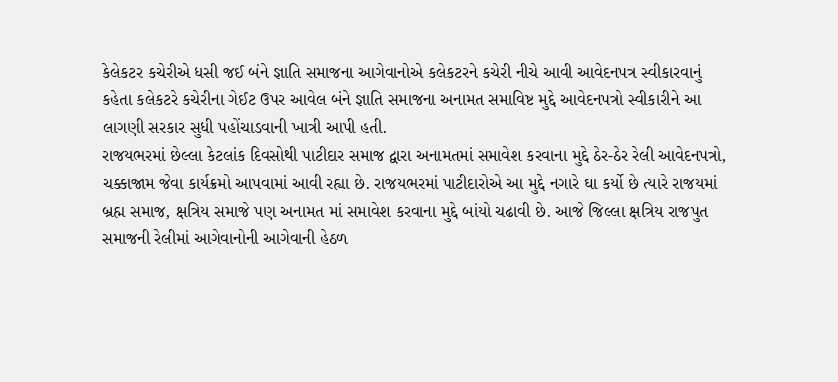કેલેકટર કચેરીએ ધસી જઈ બંને જ્ઞાતિ સમાજના આગેવાનોએ કલેકટરને કચેરી નીચે આવી આવેદનપત્ર સ્વીકારવાનું કહેતા કલેકટરે કચેરીના ગેઈટ ઉપર આવેલ બંને જ્ઞાતિ સમાજના અનામત સમાવિષ્ટ મુદ્દે આવેદનપત્રો સ્વીકારીને આ લાગણી સરકાર સુધી પહોંચાડવાની ખાત્રી આપી હતી.
રાજયભરમાં છેલ્લા કેટલાંક દિવસોથી પાટીદાર સમાજ દ્વારા અનામતમાં સમાવેશ કરવાના મુદ્દે ઠેર-ઠેર રેલી આવેદનપત્રો, ચક્કાજામ જેવા કાર્યક્રમો આપવામાં આવી રહ્યા છે. રાજયભરમાં પાટીદારોએ આ મુદ્દે નગારે ઘા કર્યો છે ત્યારે રાજયમાં બ્રહ્મ સમાજ, ક્ષત્રિય સમાજે પણ અનામત માં સમાવેશ કરવાના મુદ્દે બાંયો ચઢાવી છે. આજે જિલ્લા ક્ષત્રિય રાજપુત સમાજની રેલીમાં આગેવાનોની આગેવાની હેઠળ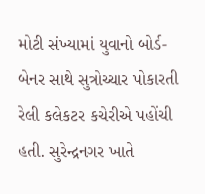મોટી સંખ્યામાં યુવાનો બોર્ડ-બેનર સાથે સુત્રોચ્ચાર પોકારતી રેલી કલેકટર કચેરીએ પહોંચી હતી. સુરેન્દ્રનગર ખાતે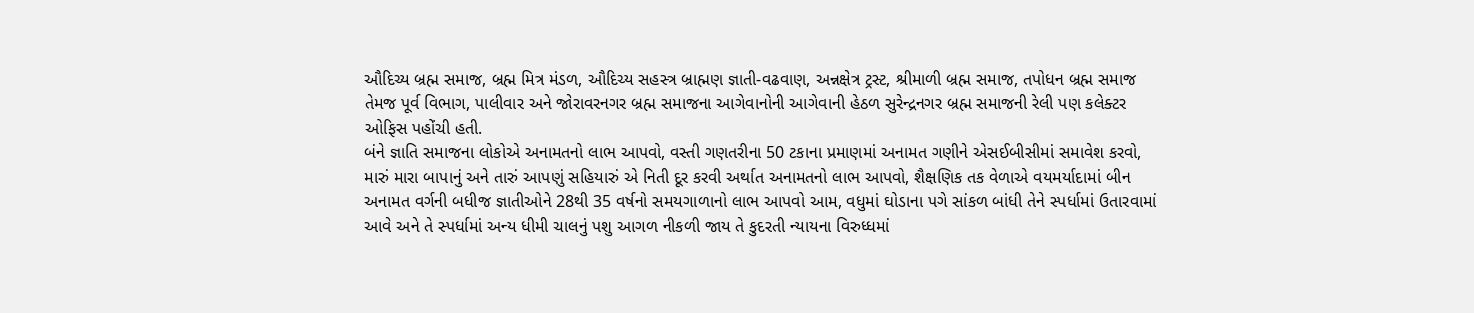ઔદિચ્ય બ્રહ્મ સમાજ, બ્રહ્મ મિત્ર મંડળ, ઔદિચ્ય સહસ્ત્ર બ્રાહ્મણ જ્ઞાતી-વઢવાણ, અન્નક્ષેત્ર ટ્રસ્ટ, શ્રીમાળી બ્રહ્મ સમાજ, તપોધન બ્રહ્મ સમાજ તેમજ પૂર્વ વિભાગ, પાલીવાર અને જોરાવરનગર બ્રહ્મ સમાજના આગેવાનોની આગેવાની હેઠળ સુરેન્દ્રનગર બ્રહ્મ સમાજની રેલી પણ કલેક્ટર ઓફિસ પહોંચી હતી.
બંને જ્ઞાતિ સમાજના લોકોએ અનામતનો લાભ આપવો, વસ્તી ગણતરીના 50 ટકાના પ્રમાણમાં અનામત ગણીને એસઈબીસીમાં સમાવેશ કરવો, મારું મારા બાપાનું અને તારું આપણું સહિયારું એ નિતી દૂર કરવી અર્થાત અનામતનો લાભ આપવો, શૈક્ષણિક તક વેળાએ વયમર્યાદામાં બીન અનામત વર્ગની બધીજ જ્ઞાતીઓને 28થી 35 વર્ષનો સમયગાળાનો લાભ આપવો આમ, વધુમાં ઘોડાના પગે સાંકળ બાંધી તેને સ્પર્ધામાં ઉતારવામાં આવે અને તે સ્પર્ધામાં અન્ય ધીમી ચાલનું પશુ આગળ નીકળી જાય તે કુદરતી ન્યાયના વિરુધ્ધમાં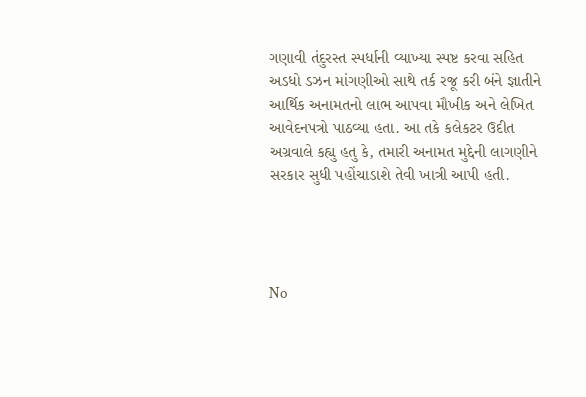ગણાવી તંદુરસ્ત સ્પર્ધાની વ્યાખ્યા સ્પષ્ટ કરવા સહિત અડધો ડઝન માંગણીઓ સાથે તર્ક રજૂ કરી બંને જ્ઞાતીને આર્થિક અનામતનો લાભ આપવા મૌખીક અને લેખિત આવેદનપત્રો પાઠવ્યા હતા. આ તકે કલેકટર ઉદીત અગ્રવાલે કહ્યુ હતુ કે, તમારી અનામત મુદ્દેની લાગણીને સરકાર સુધી પહોંચાડાશે તેવી ખાત્રી આપી હતી.




No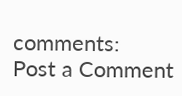comments:
Post a Comment